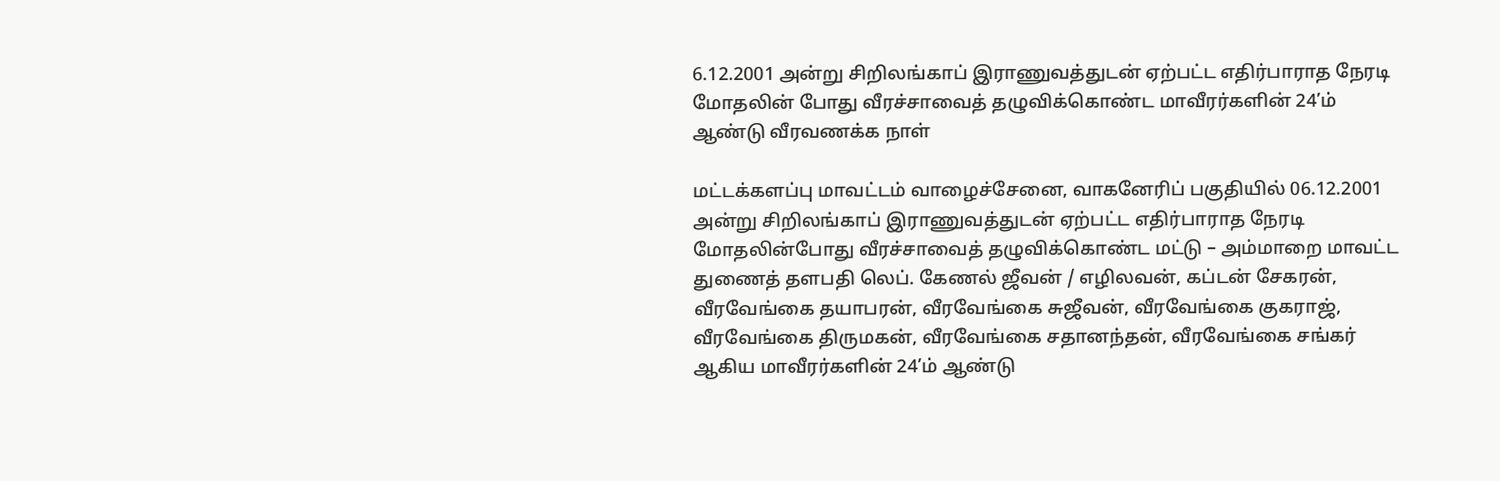6.12.2001 அன்று சிறிலங்காப் இராணுவத்துடன் ஏற்பட்ட எதிர்பாராத நேரடி மோதலின் போது வீரச்சாவைத் தழுவிக்கொண்ட மாவீரர்களின் 24’ம் ஆண்டு வீரவணக்க நாள்

மட்டக்களப்பு மாவட்டம் வாழைச்சேனை, வாகனேரிப் பகுதியில் 06.12.2001 அன்று சிறிலங்காப் இராணுவத்துடன் ஏற்பட்ட எதிர்பாராத நேரடி மோதலின்போது வீரச்சாவைத் தழுவிக்கொண்ட மட்டு – அம்மாறை மாவட்ட துணைத் தளபதி லெப். கேணல் ஜீவன் / எழிலவன், கப்டன் சேகரன், வீரவேங்கை தயாபரன், வீரவேங்கை சுஜீவன், வீரவேங்கை குகராஜ், வீரவேங்கை திருமகன், வீரவேங்கை சதானந்தன், வீரவேங்கை சங்கர் ஆகிய மாவீரர்களின் 24’ம் ஆண்டு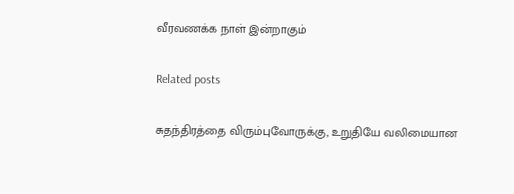வீரவணக்க நாள் இன்றாகும்

Related posts

சுதந்திரத்தை விரும்புவோருக்கு, உறுதியே வலிமையான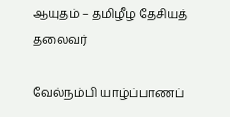ஆயுதம் – தமிழீழ தேசியத் தலைவர்

வேல்நம்பி யாழ்ப்பாணப்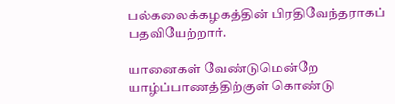பல்கலைக்கழகத்தின் பிரதிவேந்தராகப் பதவியேற்றார்.

யானைகள் வேண்டுமென்றே யாழ்ப்பாணத்திற்குள் கொண்டு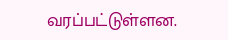வரப்பட்டுள்ளன.